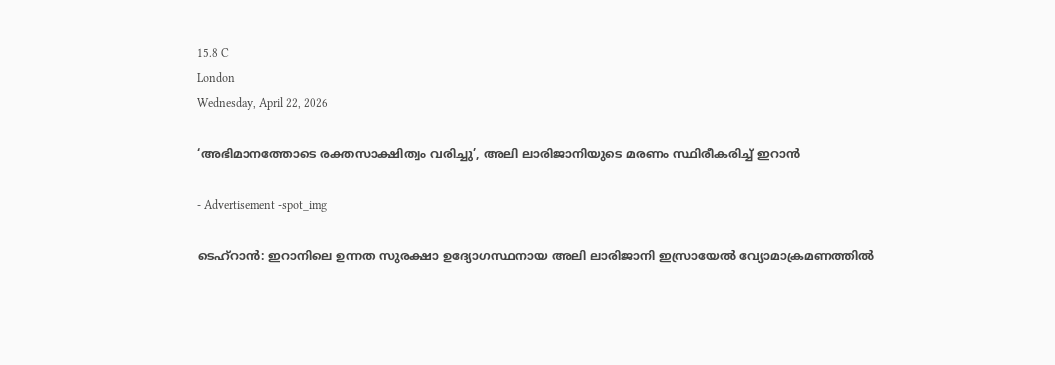15.8 C
London
Wednesday, April 22, 2026

‘അഭിമാനത്തോടെ രക്തസാക്ഷിത്വം വരിച്ചു’, അലി ലാരിജാനിയുടെ മരണം സ്ഥിരീകരിച്ച് ഇറാൻ

- Advertisement -spot_img

ടെഹ്റാൻ: ഇറാനിലെ ഉന്നത സുരക്ഷാ ഉദ്യോഗസ്ഥനായ അലി ലാരിജാനി ഇസ്രായേല്‍ വ്യോമാക്രമണത്തിൽ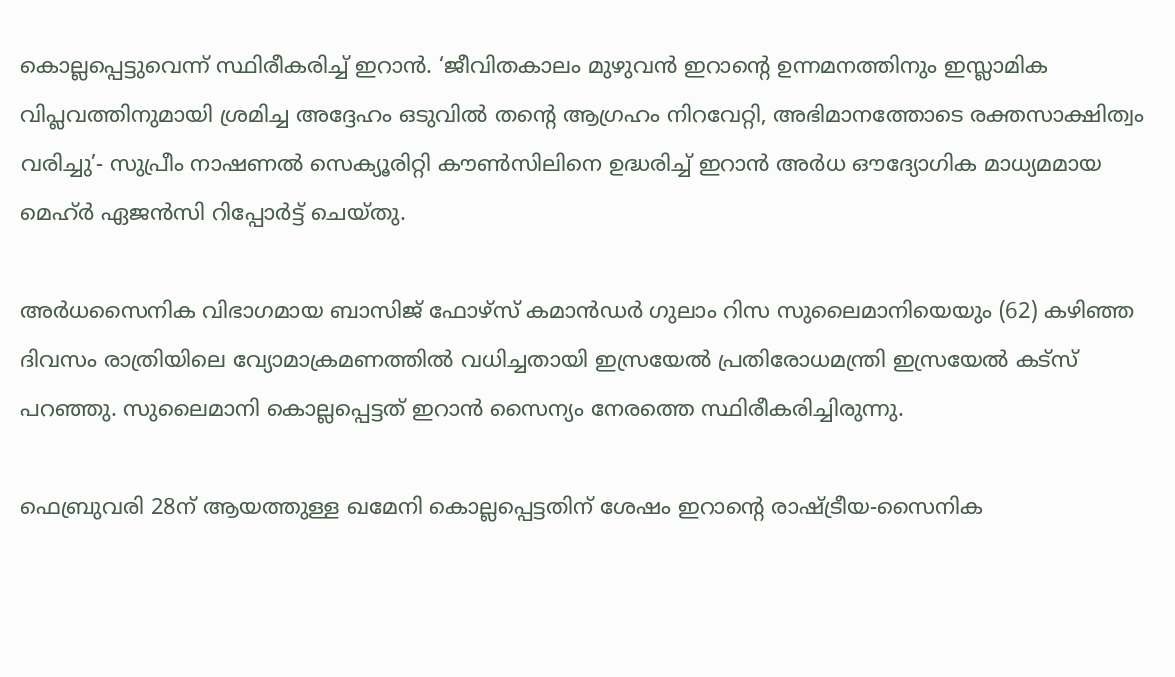കൊല്ലപ്പെട്ടുവെന്ന് സ്ഥിരീകരിച്ച് ഇറാൻ. ‘ജീവിതകാലം മുഴുവൻ ഇറാന്റെ ഉന്നമനത്തിനും ഇസ്ലാമിക വിപ്ലവത്തിനുമായി ശ്രമിച്ച അദ്ദേഹം ഒടുവിൽ തന്റെ ആഗ്രഹം നിറവേറ്റി, അഭിമാനത്തോടെ രക്തസാക്ഷിത്വം വരിച്ചു’- സുപ്രീം നാഷണൽ സെക്യൂരിറ്റി കൗൺസിലിനെ ഉദ്ധരിച്ച് ഇറാൻ അർധ ഔദ്യോഗിക മാധ്യമമായ മെഹ്ർ ഏജൻസി റിപ്പോർട്ട് ചെയ്തു.

അർധസൈനിക വിഭാഗമായ ബാസിജ് ഫോഴ്സ് കമാൻഡർ ഗുലാം റിസ സുലൈമാനിയെയും (62) കഴിഞ്ഞ ദിവസം രാത്രിയിലെ വ്യോമാക്രമണത്തിൽ വധിച്ചതായി ഇസ്രയേൽ പ്രതിരോധമന്ത്രി ഇസ്രയേൽ കട്സ് പറഞ്ഞു. സുലൈമാനി കൊല്ലപ്പെട്ടത് ഇറാൻ സൈന്യം നേരത്തെ സ്ഥിരീകരിച്ചിരുന്നു.

ഫെബ്രുവരി 28ന് ആയത്തുള്ള ഖമേനി കൊല്ലപ്പെട്ടതിന് ശേഷം ഇറാന്റെ രാഷ്ട്രീയ-സൈനിക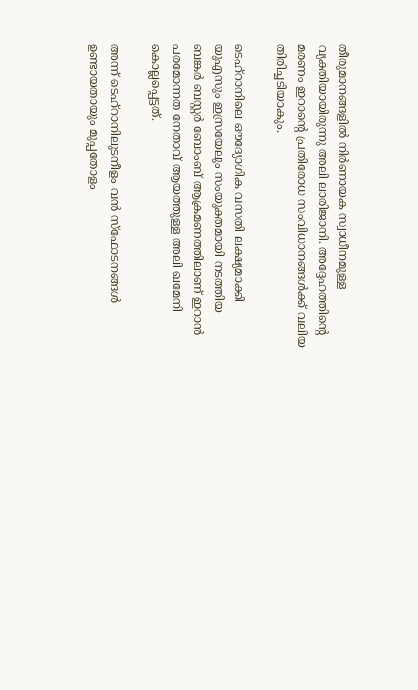തീരുമാനങ്ങളിൽ നിർണായക സ്വാധീനമുള്ള വ്യക്തിയായിരുന്നു അലി ലാരിജാനി. അദ്ദേഹത്തിന്റെ മരണം ഇറാന്റെ പ്രതിരോധ സംവിധാനങ്ങൾക്ക് വലിയ തിരിച്ചടിയാകും.

ടെഹ്‌റാനിലെ ഔദ്യോഗിക വസതി ലക്ഷ്യമാക്കി യുഎസും ഇസ്രയേലും സംയുക്തമായി നടത്തിയ ബങ്കര്‍ ബസ്റ്റര്‍ ബോംബ് ആക്രമണത്തിലാണ് ഇറാന്‍ പരമോന്നത നേതാവ് ആയത്തുള്ള അലി ഖമേനി കൊല്ലപ്പെട്ടത്.

അന്ന് ടെഹ്‌റാനിലുടനീളം വന്‍ സ്ഫോടനങ്ങള്‍ ഉണ്ടായതായും മുപ്പതോളം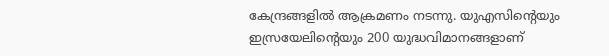കേന്ദ്രങ്ങളില്‍ ആക്രമണം നടന്നു. യുഎസിന്റെയും ഇസ്രയേലിന്റെയും 200 യുദ്ധവിമാനങ്ങളാണ്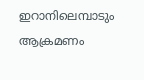ഇറാനിലെമ്പാടും ആക്രമണം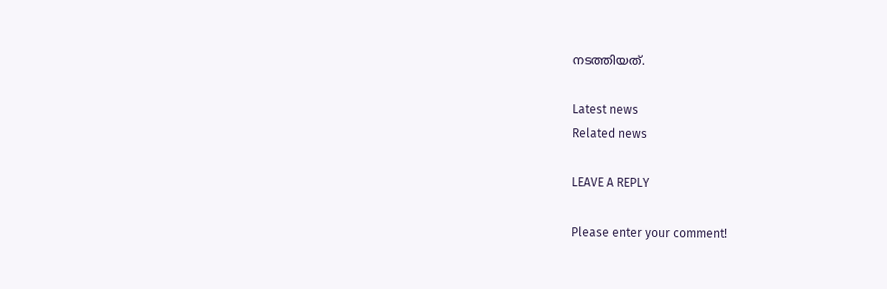നടത്തിയത്.

Latest news
Related news

LEAVE A REPLY

Please enter your comment!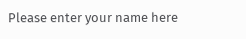Please enter your name here